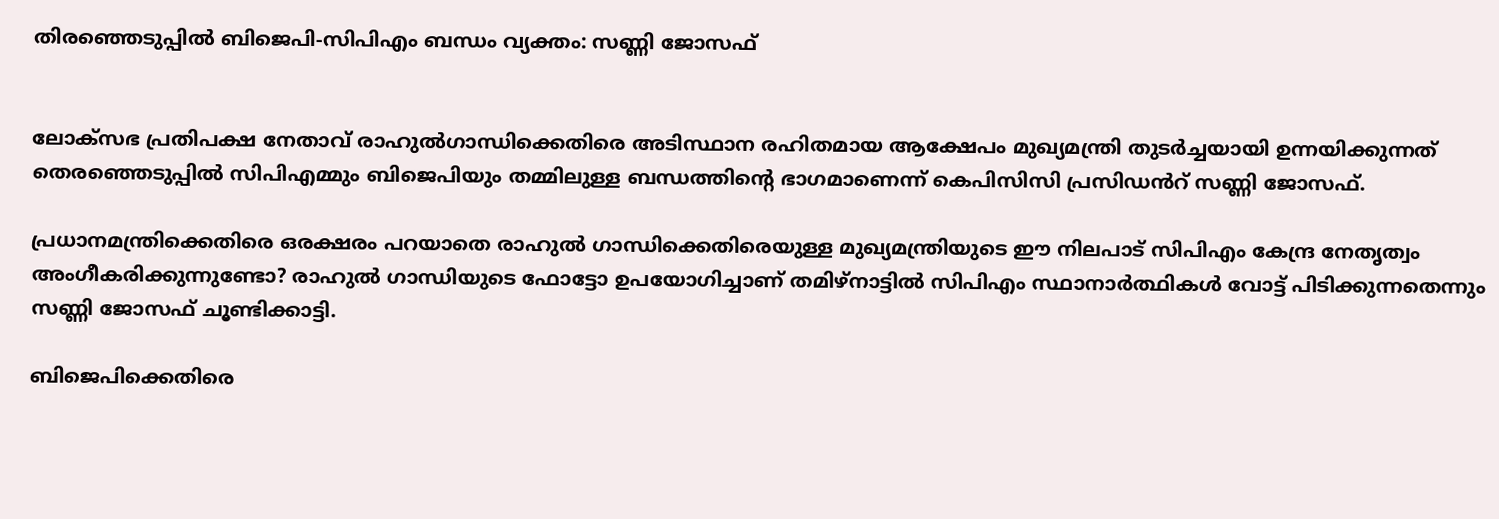തിരഞ്ഞെടുപ്പിൽ ബിജെപി-സിപിഎം ബന്ധം വ്യക്തം: സണ്ണി ജോസഫ്


ലോക്സഭ പ്രതിപക്ഷ നേതാവ് രാഹുൽഗാന്ധിക്കെതിരെ അടിസ്ഥാന രഹിതമായ ആക്ഷേപം മുഖ്യമന്ത്രി തുടർച്ചയായി ഉന്നയിക്കുന്നത് തെരഞ്ഞെടുപ്പിൽ സിപിഎമ്മും ബിജെപിയും തമ്മിലുള്ള ബന്ധത്തിൻ്റെ ഭാഗമാണെന്ന് കെപിസിസി പ്രസിഡൻറ് സണ്ണി ജോസഫ്.

പ്രധാനമന്ത്രിക്കെതിരെ ഒരക്ഷരം പറയാതെ രാഹുൽ ഗാന്ധിക്കെതിരെയുള്ള മുഖ്യമന്ത്രിയുടെ ഈ നിലപാട് സിപിഎം കേന്ദ്ര നേതൃത്വം അംഗീകരിക്കുന്നുണ്ടോ? രാഹുൽ ഗാന്ധിയുടെ ഫോട്ടോ ഉപയോഗിച്ചാണ് തമിഴ്നാട്ടിൽ സിപിഎം സ്ഥാനാർത്ഥികൾ വോട്ട് പിടിക്കുന്നതെന്നും സണ്ണി ജോസഫ് ചൂണ്ടിക്കാട്ടി.

ബിജെപിക്കെതിരെ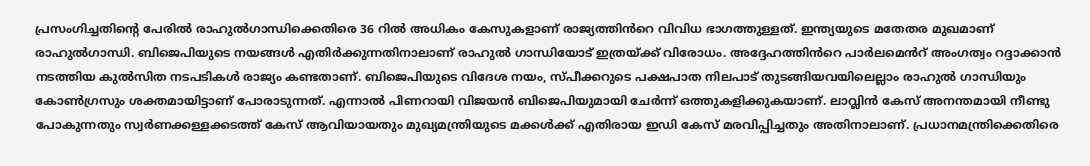പ്രസംഗിച്ചതിന്റെ പേരിൽ രാഹുൽഗാന്ധിക്കെതിരെ 36 റിൽ അധികം കേസുകളാണ് രാജ്യത്തിൻറെ വിവിധ ഭാഗത്തുള്ളത്. ഇന്ത്യയുടെ മതേതര മുഖമാണ് രാഹുൽഗാന്ധി. ബിജെപിയുടെ നയങ്ങൾ എതിർക്കുന്നതിനാലാണ് രാഹുൽ ഗാന്ധിയോട് ഇത്രയ്ക്ക് വിരോധം. അദ്ദേഹത്തിൻറെ പാർലമെൻറ് അംഗത്വം റദ്ദാക്കാൻ നടത്തിയ കുൽസിത നടപടികൾ രാജ്യം കണ്ടതാണ്. ബിജെപിയുടെ വിദേശ നയം, സ്പീക്കറുടെ പക്ഷപാത നിലപാട് തുടങ്ങിയവയിലെല്ലാം രാഹുൽ ഗാന്ധിയും കോൺഗ്രസും ശക്തമായിട്ടാണ് പോരാടുന്നത്. എന്നാൽ പിണറായി വിജയൻ ബിജെപിയുമായി ചേർന്ന് ഒത്തുകളിക്കുകയാണ്. ലാവ്ലിൻ കേസ് അനന്തമായി നീണ്ടു പോകുന്നതും സ്വർണക്കള്ളക്കടത്ത് കേസ് ആവിയായതും മുഖ്യമന്ത്രിയുടെ മക്കൾക്ക് എതിരായ ഇഡി കേസ് മരവിപ്പിച്ചതും അതിനാലാണ്. പ്രധാനമന്ത്രിക്കെതിരെ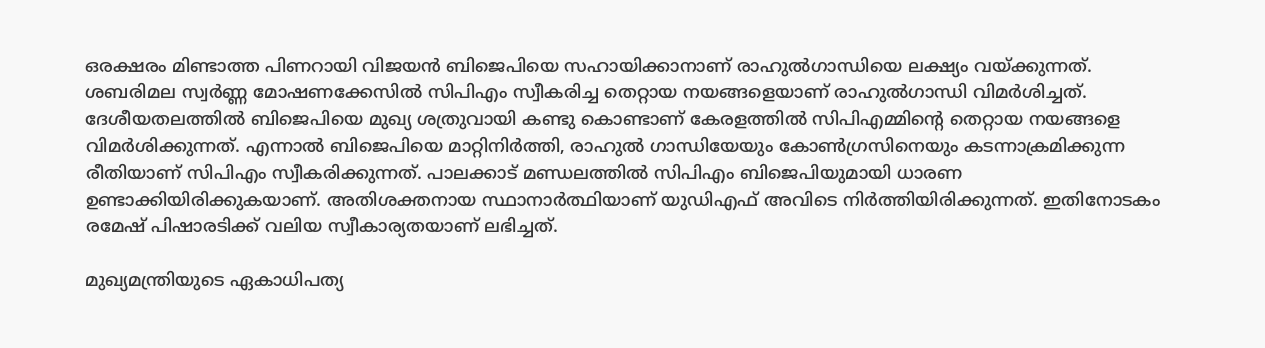ഒരക്ഷരം മിണ്ടാത്ത പിണറായി വിജയൻ ബിജെപിയെ സഹായിക്കാനാണ് രാഹുൽഗാന്ധിയെ ലക്ഷ്യം വയ്ക്കുന്നത്. ശബരിമല സ്വർണ്ണ മോഷണക്കേസിൽ സിപിഎം സ്വീകരിച്ച തെറ്റായ നയങ്ങളെയാണ് രാഹുൽഗാന്ധി വിമർശിച്ചത്. ദേശീയതലത്തിൽ ബിജെപിയെ മുഖ്യ ശത്രുവായി കണ്ടു കൊണ്ടാണ് കേരളത്തിൽ സിപിഎമ്മിന്റെ തെറ്റായ നയങ്ങളെ വിമർശിക്കുന്നത്. എന്നാൽ ബിജെപിയെ മാറ്റിനിർത്തി, രാഹുൽ ഗാന്ധിയേയും കോൺഗ്രസിനെയും കടന്നാക്രമിക്കുന്ന രീതിയാണ് സിപിഎം സ്വീകരിക്കുന്നത്. പാലക്കാട് മണ്ഡലത്തിൽ സിപിഎം ബിജെപിയുമായി ധാരണ ഉണ്ടാക്കിയിരിക്കുകയാണ്. അതിശക്തനായ സ്ഥാനാർത്ഥിയാണ് യുഡിഎഫ് അവിടെ നിർത്തിയിരിക്കുന്നത്. ഇതിനോടകം രമേഷ് പിഷാരടിക്ക് വലിയ സ്വീകാര്യതയാണ് ലഭിച്ചത്.

മുഖ്യമന്ത്രിയുടെ ഏകാധിപത്യ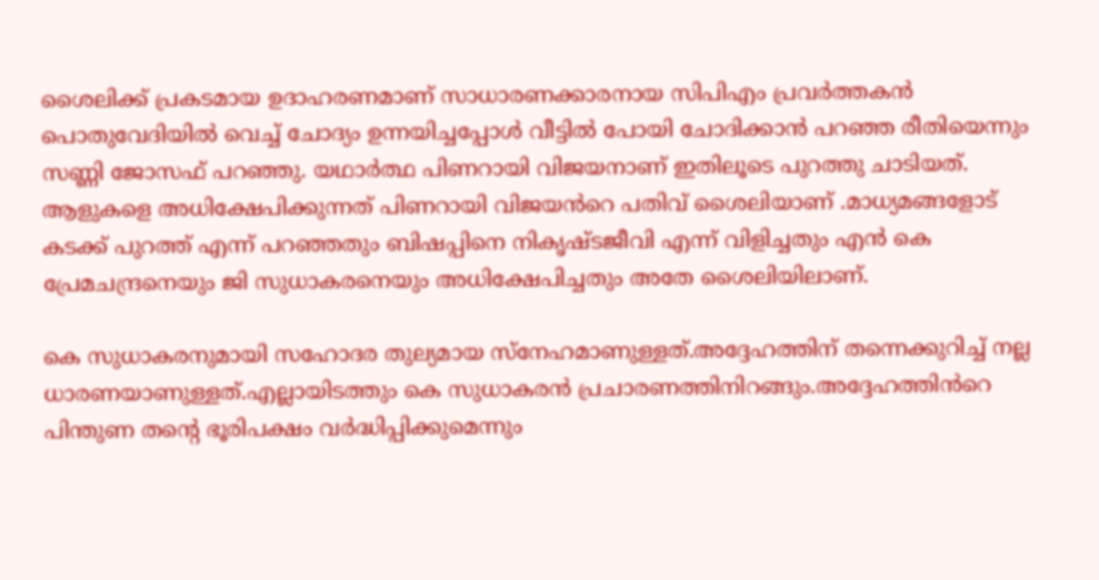ശൈലിക്ക് പ്രകടമായ ഉദാഹരണമാണ് സാധാരണക്കാരനായ സിപിഎം പ്രവർത്തകൻ പൊതുവേദിയിൽ വെച്ച് ചോദ്യം ഉന്നയിച്ചപ്പോൾ വീട്ടിൽ പോയി ചോദിക്കാൻ പറഞ്ഞ രീതിയെന്നും സണ്ണി ജോസഫ് പറഞ്ഞു. യഥാർത്ഥ പിണറായി വിജയനാണ് ഇതിലൂടെ പുറത്തു ചാടിയത്. ആളുകളെ അധിക്ഷേപിക്കുന്നത് പിണറായി വിജയൻറെ പതിവ് ശൈലിയാണ് .മാധ്യമങ്ങളോട് കടക്ക് പുറത്ത് എന്ന് പറഞ്ഞതും ബിഷപ്പിനെ നികൃഷ്ടജീവി എന്ന് വിളിച്ചതും എൻ കെ പ്രേമചന്ദ്രനെയും ജി സുധാകരനെയും അധിക്ഷേപിച്ചതും അതേ ശൈലിയിലാണ്.

കെ സുധാകരനുമായി സഹോദര തുല്യമായ സ്നേഹമാണുള്ളത്.അദ്ദേഹത്തിന് തന്നെക്കുറിച്ച് നല്ല ധാരണയാണുള്ളത്.എല്ലായിടത്തും കെ സുധാകരൻ പ്രചാരണത്തിനിറങ്ങും.അദ്ദേഹത്തിൻറെ പിന്തുണ തന്റെ ഭൂരിപക്ഷം വർദ്ധിപ്പിക്കുമെന്നും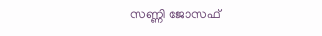സണ്ണി ജോസഫ്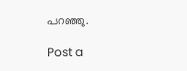പറഞ്ഞു.

Post a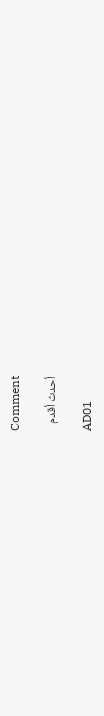Comment

أحدث أقدم

AD01